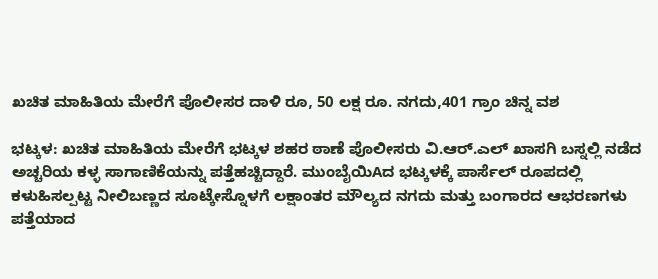ಖಚಿತ ಮಾಹಿತಿಯ ಮೇರೆಗೆ ಪೊಲೀಸರ ದಾಳಿ ರೂ, 50 ಲಕ್ಷ ರೂ. ನಗದು,401 ಗ್ರಾಂ ಚಿನ್ನ ವಶ

ಭಟ್ಕಳ: ಖಚಿತ ಮಾಹಿತಿಯ ಮೇರೆಗೆ ಭಟ್ಕಳ ಶಹರ ಠಾಣೆ ಪೊಲೀಸರು ವಿ.ಆರ್.ಎಲ್ ಖಾಸಗಿ ಬಸ್ನಲ್ಲಿ ನಡೆದ ಅಚ್ಚರಿಯ ಕಳ್ಳ ಸಾಗಾಣಿಕೆಯನ್ನು ಪತ್ತೆಹಚ್ಚಿದ್ದಾರೆ. ಮುಂಬೈಯಿAದ ಭಟ್ಕಳಕ್ಕೆ ಪಾರ್ಸೆಲ್ ರೂಪದಲ್ಲಿ ಕಳುಹಿಸಲ್ಪಟ್ಟ ನೀಲಿಬಣ್ಣದ ಸೂಟ್ಕೇಸ್ನೊಳಗೆ ಲಕ್ಷಾಂತರ ಮೌಲ್ಯದ ನಗದು ಮತ್ತು ಬಂಗಾರದ ಆಭರಣಗಳು ಪತ್ತೆಯಾದ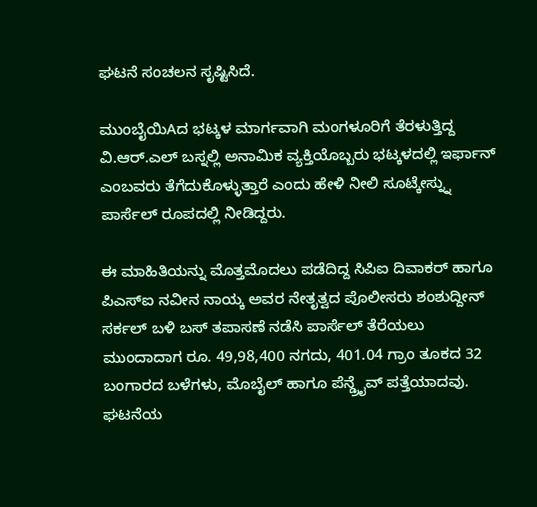ಘಟನೆ ಸಂಚಲನ ಸೃಷ್ಟಿಸಿದೆ.

ಮುಂಬೈಯಿAದ ಭಟ್ಕಳ ಮಾರ್ಗವಾಗಿ ಮಂಗಳೂರಿಗೆ ತೆರಳುತ್ತಿದ್ದ ವಿ.ಆರ್.ಎಲ್ ಬಸ್ನಲ್ಲಿ ಅನಾಮಿಕ ವ್ಯಕ್ತಿಯೊಬ್ಬರು ಭಟ್ಕಳದಲ್ಲಿ ಇರ್ಫಾನ್ ಎಂಬವರು ತೆಗೆದುಕೊಳ್ಳುತ್ತಾರೆ ಎಂದು ಹೇಳಿ ನೀಲಿ ಸೂಟ್ಕೇಸ್ನ್ನು ಪಾರ್ಸೆಲ್ ರೂಪದಲ್ಲಿ ನೀಡಿದ್ದರು.

ಈ ಮಾಹಿತಿಯನ್ನು ಮೊತ್ತಮೊದಲು ಪಡೆದಿದ್ದ ಸಿಪಿಐ ದಿವಾಕರ್ ಹಾಗೂ ಪಿಎಸ್ಐ ನವೀನ ನಾಯ್ಕ ಅವರ ನೇತೃತ್ವದ ಪೊಲೀಸರು ಶಂಶುದ್ದೀನ್ ಸರ್ಕಲ್ ಬಳಿ ಬಸ್ ತಪಾಸಣೆ ನಡೆಸಿ ಪಾರ್ಸೆಲ್ ತೆರೆಯಲು ಮುಂದಾದಾಗ ರೂ. 49,98,400 ನಗದು, 401.04 ಗ್ರಾಂ ತೂಕದ 32 ಬಂಗಾರದ ಬಳೆಗಳು, ಮೊಬೈಲ್ ಹಾಗೂ ಪೆನ್ಡ್ರೈವ್ ಪತ್ತೆಯಾದವು.
ಘಟನೆಯ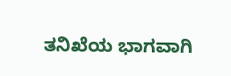ತನಿಖೆಯ ಭಾಗವಾಗಿ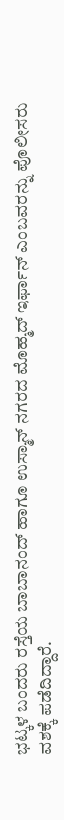ಭಟ್ಕಳ ಬಂದರು ರಸ್ತೆಯ ಬಾಬಾನಂದ್ ಹಾಗೂ ಉಸ್ಮಾನ್ ನಗರದ ಮೊಹ್ಮದ್ ಇರ್ಫಾನ್ ಎಂಬವರನ್ನು ಪೊಲೀಸರು ವಶಕ್ಕೆ ಪಡೆದಿದ್ದಾರೆ.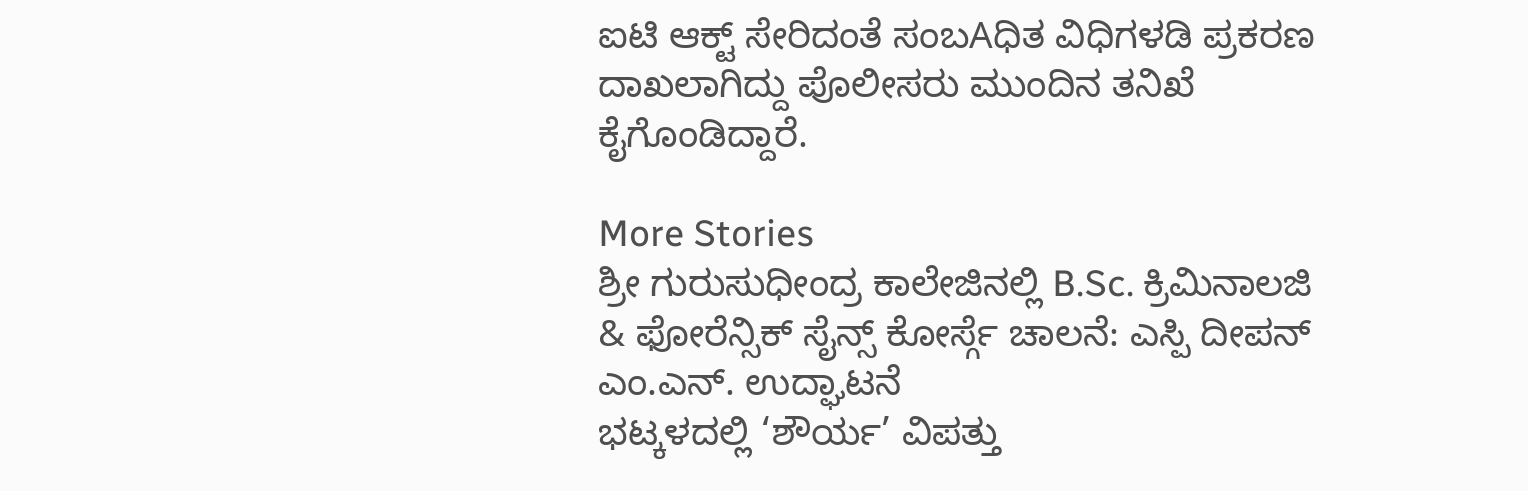ಐಟಿ ಆಕ್ಟ್ ಸೇರಿದಂತೆ ಸಂಬAಧಿತ ವಿಧಿಗಳಡಿ ಪ್ರಕರಣ ದಾಖಲಾಗಿದ್ದು ಪೊಲೀಸರು ಮುಂದಿನ ತನಿಖೆ ಕೈಗೊಂಡಿದ್ದಾರೆ.

More Stories
ಶ್ರೀ ಗುರುಸುಧೀಂದ್ರ ಕಾಲೇಜಿನಲ್ಲಿ B.Sc. ಕ್ರಿಮಿನಾಲಜಿ & ಫೋರೆನ್ಸಿಕ್ ಸೈನ್ಸ್ ಕೋರ್ಸ್ಗೆ ಚಾಲನೆ: ಎಸ್ಪಿ ದೀಪನ್ ಎಂ.ಎನ್. ಉದ್ಘಾಟನೆ
ಭಟ್ಕಳದಲ್ಲಿ ‘ಶೌರ್ಯ’ ವಿಪತ್ತು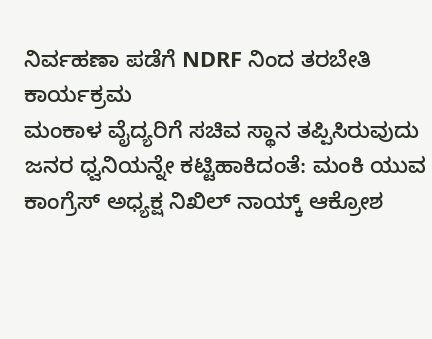ನಿರ್ವಹಣಾ ಪಡೆಗೆ NDRF ನಿಂದ ತರಬೇತಿ ಕಾರ್ಯಕ್ರಮ
ಮಂಕಾಳ ವೈದ್ಯರಿಗೆ ಸಚಿವ ಸ್ಥಾನ ತಪ್ಪಿಸಿರುವುದು ಜನರ ಧ್ವನಿಯನ್ನೇ ಕಟ್ಟಿಹಾಕಿದಂತೆ: ಮಂಕಿ ಯುವ ಕಾಂಗ್ರೆಸ್ ಅಧ್ಯಕ್ಷ ನಿಖಿಲ್ ನಾಯ್ಕ್ ಆಕ್ರೋಶ